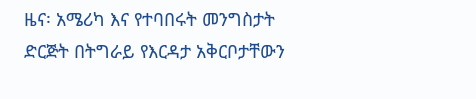ዜና፡ አሜሪካ እና የተባበሩት መንግስታት ድርጅት በትግራይ የእርዳታ አቅርቦታቸውን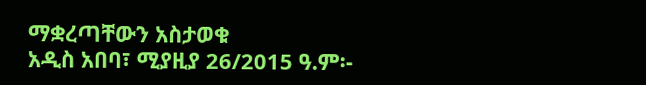ማቋረጣቸውን አስታወቁ
አዲስ አበባ፣ ሚያዚያ 26/2015 ዓ.ም፡-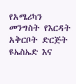የአሜሪካን መንግስት የእርዳት አቅርቦት ድርጅት ዩኤስኤድ እና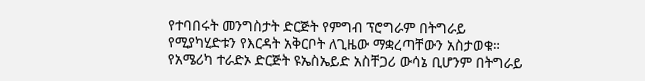የተባበሩት መንግስታት ድርጅት የምግብ ፕሮግራም በትግራይ የሚያካሂድቱን የእርዳት አቅርቦት ለጊዜው ማቋረጣቸውን አስታወቁ። የአሜሪካ ተራድኦ ድርጅት ዩኤስኤይድ አስቸጋሪ ውሳኔ ቢሆንም በትግራይ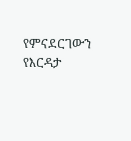የምናደርገውን የእርዳታ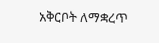አቅርቦት ለማቋረጥ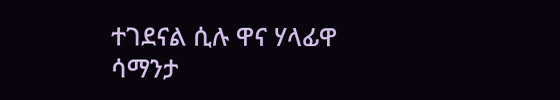ተገደናል ሲሉ ዋና ሃላፊዋ ሳማንታ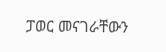ፓወር መናገራቸውን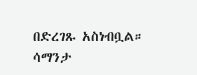በድረገጹ አስነብቧል። ሳማንታ